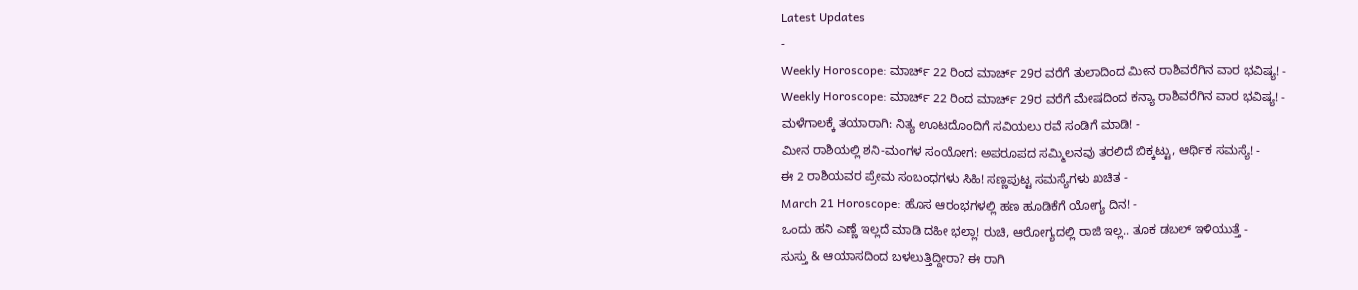Latest Updates
-
Weekly Horoscope: ಮಾರ್ಚ್ 22 ರಿಂದ ಮಾರ್ಚ್ 29ರ ವರೆಗೆ ತುಲಾದಿಂದ ಮೀನ ರಾಶಿವರೆಗಿನ ವಾರ ಭವಿಷ್ಯ! -
Weekly Horoscope: ಮಾರ್ಚ್ 22 ರಿಂದ ಮಾರ್ಚ್ 29ರ ವರೆಗೆ ಮೇಷದಿಂದ ಕನ್ಯಾ ರಾಶಿವರೆಗಿನ ವಾರ ಭವಿಷ್ಯ! -
ಮಳೆಗಾಲಕ್ಕೆ ತಯಾರಾಗಿ: ನಿತ್ಯ ಊಟದೊಂದಿಗೆ ಸವಿಯಲು ರವೆ ಸಂಡಿಗೆ ಮಾಡಿ! -
ಮೀನ ರಾಶಿಯಲ್ಲಿ ಶನಿ-ಮಂಗಳ ಸಂಯೋಗ: ಅಪರೂಪದ ಸಮ್ಮಿಲನವು ತರಲಿದೆ ಬಿಕ್ಕಟ್ಟು, ಆರ್ಥಿಕ ಸಮಸ್ಯೆ! -
ಈ 2 ರಾಶಿಯವರ ಪ್ರೇಮ ಸಂಬಂಧಗಳು ಸಿಹಿ! ಸಣ್ಣಪುಟ್ಟ ಸಮಸ್ಯೆಗಳು ಖಚಿತ -
March 21 Horoscope: ಹೊಸ ಆರಂಭಗಳಲ್ಲಿ ಹಣ ಹೂಡಿಕೆಗೆ ಯೋಗ್ಯ ದಿನ! -
ಒಂದು ಹನಿ ಎಣ್ಣೆ ಇಲ್ಲದೆ ಮಾಡಿ ದಹೀ ಭಲ್ಲಾ! ರುಚಿ, ಆರೋಗ್ಯದಲ್ಲಿ ರಾಜಿ ಇಲ್ಲ.. ತೂಕ ಡಬಲ್ ಇಳಿಯುತ್ತೆ -
ಸುಸ್ತು & ಆಯಾಸದಿಂದ ಬಳಲುತ್ತಿದ್ದೀರಾ? ಈ ರಾಗಿ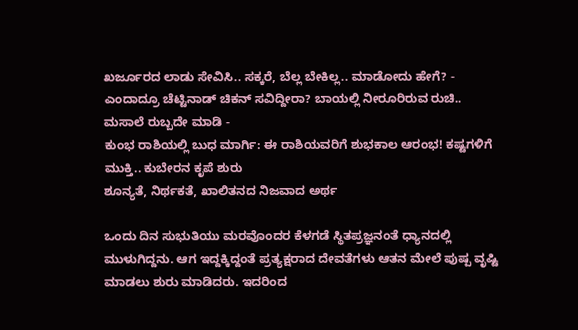ಖರ್ಜೂರದ ಲಾಡು ಸೇವಿಸಿ.. ಸಕ್ಕರೆ, ಬೆಲ್ಲ ಬೇಕಿಲ್ಲ.. ಮಾಡೋದು ಹೇಗೆ? -
ಎಂದಾದ್ರೂ ಚೆಟ್ಟಿನಾಡ್ ಚಿಕನ್ ಸವಿದ್ದೀರಾ? ಬಾಯಲ್ಲಿ ನೀರೂರಿರುವ ರುಚಿ.. ಮಸಾಲೆ ರುಬ್ಬದೇ ಮಾಡಿ -
ಕುಂಭ ರಾಶಿಯಲ್ಲಿ ಬುಧ ಮಾರ್ಗಿ: ಈ ರಾಶಿಯವರಿಗೆ ಶುಭಕಾಲ ಆರಂಭ! ಕಷ್ಟಗಳಿಗೆ ಮುಕ್ತಿ.. ಕುಬೇರನ ಕೃಪೆ ಶುರು
ಶೂನ್ಯತೆ, ನಿರ್ಥಕತೆ, ಖಾಲಿತನದ ನಿಜವಾದ ಅರ್ಥ

ಒಂದು ದಿನ ಸುಭುತಿಯು ಮರವೊಂದರ ಕೆಳಗಡೆ ಸ್ಥಿತಪ್ರಜ್ಞನಂತೆ ಧ್ಯಾನದಲ್ಲಿ ಮುಳುಗಿದ್ದನು. ಆಗ ಇದ್ದಕ್ಕಿದ್ದಂತೆ ಪ್ರತ್ಯಕ್ಷರಾದ ದೇವತೆಗಳು ಆತನ ಮೇಲೆ ಪುಷ್ಪ ವೃಷ್ಟಿ ಮಾಡಲು ಶುರು ಮಾಡಿದರು. ಇದರಿಂದ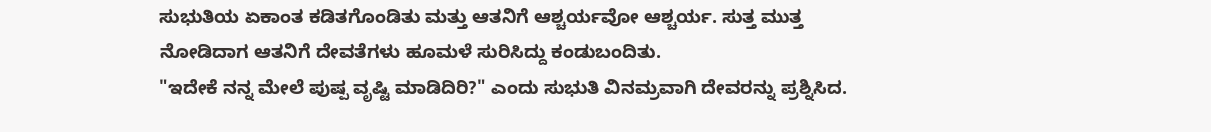ಸುಭುತಿಯ ಏಕಾಂತ ಕಡಿತಗೊಂಡಿತು ಮತ್ತು ಆತನಿಗೆ ಆಶ್ಚರ್ಯವೋ ಆಶ್ಚರ್ಯ. ಸುತ್ತ ಮುತ್ತ ನೋಡಿದಾಗ ಆತನಿಗೆ ದೇವತೆಗಳು ಹೂಮಳೆ ಸುರಿಸಿದ್ದು ಕಂಡುಬಂದಿತು.
"ಇದೇಕೆ ನನ್ನ ಮೇಲೆ ಪುಷ್ಪ ವೃಷ್ಟಿ ಮಾಡಿದಿರಿ?" ಎಂದು ಸುಭುತಿ ವಿನಮ್ರವಾಗಿ ದೇವರನ್ನು ಪ್ರಶ್ನಿಸಿದ.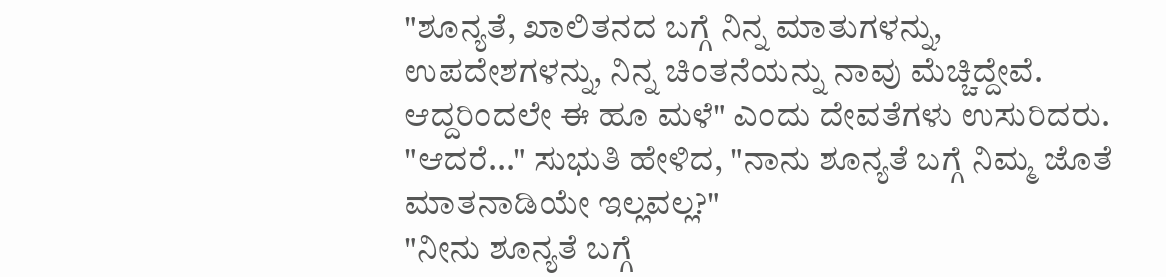"ಶೂನ್ಯತೆ, ಖಾಲಿತನದ ಬಗ್ಗೆ ನಿನ್ನ ಮಾತುಗಳನ್ನು, ಉಪದೇಶಗಳನ್ನು, ನಿನ್ನ ಚಿಂತನೆಯನ್ನು ನಾವು ಮೆಚ್ಚಿದ್ದೇವೆ. ಆದ್ದರಿಂದಲೇ ಈ ಹೂ ಮಳೆ" ಎಂದು ದೇವತೆಗಳು ಉಸುರಿದರು.
"ಆದರೆ..." ಸುಭುತಿ ಹೇಳಿದ, "ನಾನು ಶೂನ್ಯತೆ ಬಗ್ಗೆ ನಿಮ್ಮ ಜೊತೆ ಮಾತನಾಡಿಯೇ ಇಲ್ಲವಲ್ಲ?"
"ನೀನು ಶೂನ್ಯತೆ ಬಗ್ಗೆ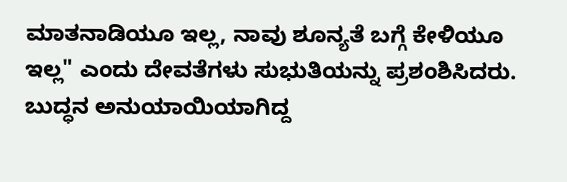ಮಾತನಾಡಿಯೂ ಇಲ್ಲ, ನಾವು ಶೂನ್ಯತೆ ಬಗ್ಗೆ ಕೇಳಿಯೂ ಇಲ್ಲ" ಎಂದು ದೇವತೆಗಳು ಸುಭುತಿಯನ್ನು ಪ್ರಶಂಶಿಸಿದರು.
ಬುದ್ಧನ ಅನುಯಾಯಿಯಾಗಿದ್ದ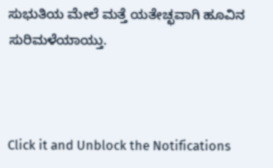ಸುಭುತಿಯ ಮೇಲೆ ಮತ್ತೆ ಯತೇಚ್ಛವಾಗಿ ಹೂವಿನ ಸುರಿಮಳೆಯಾಯ್ತು.



Click it and Unblock the Notifications